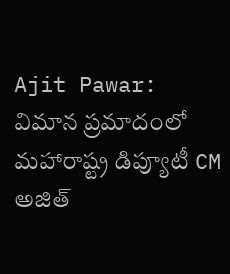Ajit Pawar: విమాన ప్రమాదంలో మహారాష్ట్ర డిప్యూటీ CM అజిత్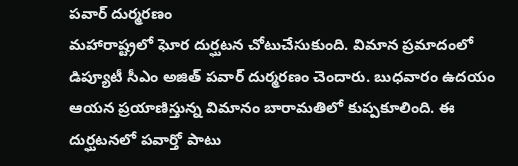పవార్ దుర్మరణం
మహారాష్ట్రలో ఘోర దుర్ఘటన చోటుచేసుకుంది. విమాన ప్రమాదంలో డిప్యూటీ సీఎం అజిత్ పవార్ దుర్మరణం చెందారు. బుధవారం ఉదయం ఆయన ప్రయాణిస్తున్న విమానం బారామతిలో కుప్పకూలింది. ఈ దుర్ఘటనలో పవార్తో పాటు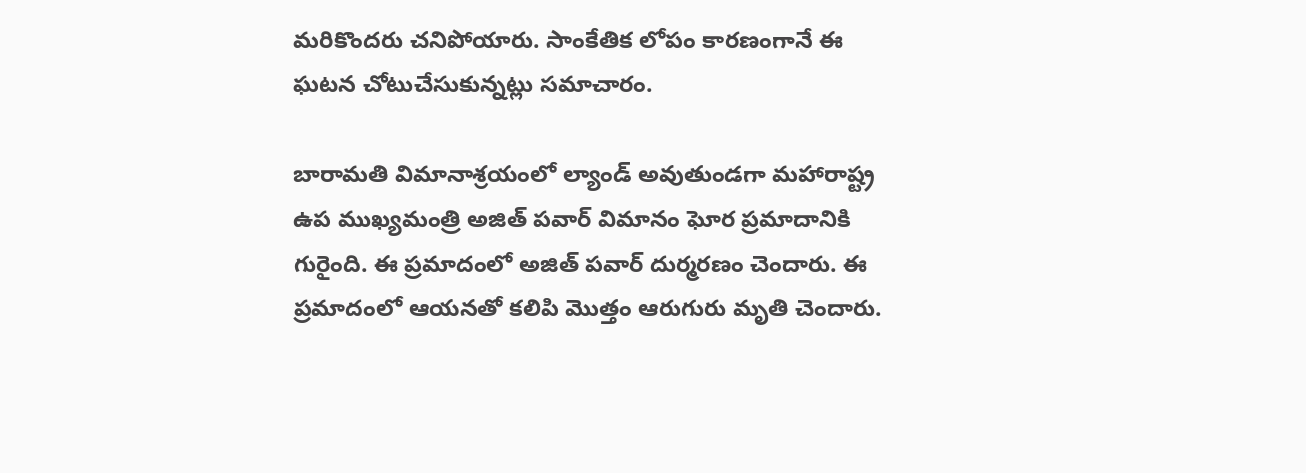మరికొందరు చనిపోయారు. సాంకేతిక లోపం కారణంగానే ఈ ఘటన చోటుచేసుకున్నట్లు సమాచారం.

బారామతి విమానాశ్రయంలో ల్యాండ్ అవుతుండగా మహారాష్ట్ర ఉప ముఖ్యమంత్రి అజిత్ పవార్ విమానం ఘోర ప్రమాదానికి గురైంది. ఈ ప్రమాదంలో అజిత్ పవార్ దుర్మరణం చెందారు. ఈ ప్రమాదంలో ఆయనతో కలిపి మొత్తం ఆరుగురు మృతి చెందారు.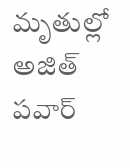మృతుల్లో అజిత్ పవార్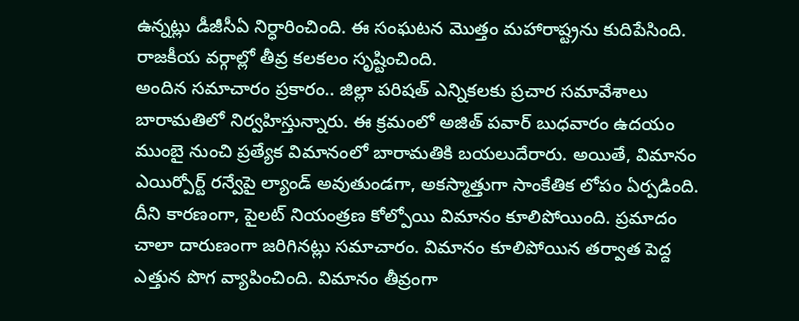ఉన్నట్లు డీజీసీఏ నిర్ధారించింది. ఈ సంఘటన మొత్తం మహారాష్ట్రను కుదిపేసింది. రాజకీయ వర్గాల్లో తీవ్ర కలకలం సృష్టించింది.
అందిన సమాచారం ప్రకారం.. జిల్లా పరిషత్ ఎన్నికలకు ప్రచార సమావేశాలు బారామతిలో నిర్వహిస్తున్నారు. ఈ క్రమంలో అజిత్ పవార్ బుధవారం ఉదయం ముంబై నుంచి ప్రత్యేక విమానంలో బారామతికి బయలుదేరారు. అయితే, విమానం ఎయిర్పోర్ట్ రన్వేపై ల్యాండ్ అవుతుండగా, అకస్మాత్తుగా సాంకేతిక లోపం ఏర్పడింది. దీని కారణంగా, పైలట్ నియంత్రణ కోల్పోయి విమానం కూలిపోయింది. ప్రమాదం చాలా దారుణంగా జరిగినట్లు సమాచారం. విమానం కూలిపోయిన తర్వాత పెద్ద ఎత్తున పొగ వ్యాపించింది. విమానం తీవ్రంగా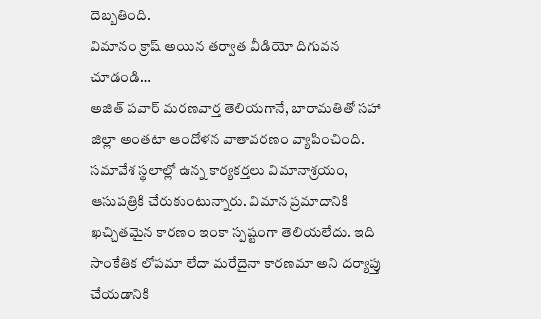దెబ్బతింది.
విమానం క్రాష్ అయిన తర్వాత వీడియో దిగువన చూడండి…
అజిత్ పవార్ మరణవార్త తెలియగానే, బారామతితో సహా జిల్లా అంతటా ఆందోళన వాతావరణం వ్యాపించింది. సమావేశ స్థలాల్లో ఉన్న కార్యకర్తలు విమానాశ్రయం, ఆసుపత్రికి చేరుకుంటున్నారు. విమాన ప్రమాదానికి ఖచ్చితమైన కారణం ఇంకా స్పష్టంగా తెలియలేదు. ఇది సాంకేతిక లోపమా లేదా మరేదైనా కారణమా అని దర్యాప్తు చేయడానికి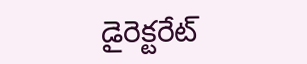డైరెక్టరేట్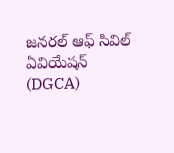జనరల్ ఆఫ్ సివిల్ ఏవియేషన్ (DGCA)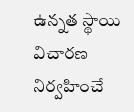ఉన్నత స్థాయి విచారణ నిర్వహించే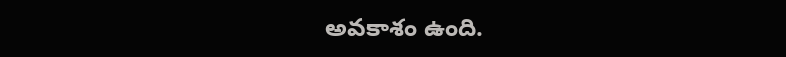అవకాశం ఉంది.